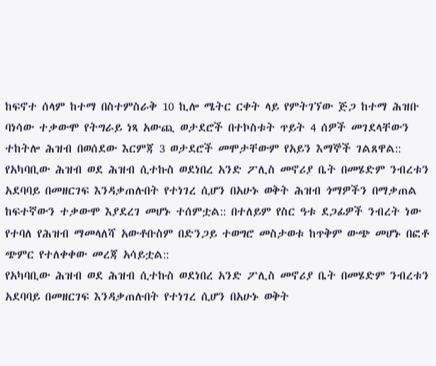ከፍኖተ ሰላም ከተማ በስተምስራቅ 10 ኪሎ ሜትር ርቀት ላይ የምትገኘው ጅጋ ከተማ ሕዝቡ ባነሳው ተቃውሞ የትግራይ ነጻ አውጪ ወታደሮች በተኮስቱት ጥይት 4 ሰዎች መገደላቸውን ተከትሎ ሕዝብ በወሰደው እርምጃ 3 ወታደሮች መሞታቸውም የአይን እማኞች ገልጸዋል::
የአካባቢው ሕዝብ ወደ ሕዝብ ሲተኩስ ወደነበረ አንድ ፖሊስ መኖሪያ ቤት በመሄድም ንብረቱን አደባባይ በመዘርገፍ እንዳቃጠሉበት የተነገረ ሲሆን በአሁኑ ወቅት ሕዝብ ጎማዎችን በማቃጠል ከፍተኛውን ተቃውሞ እያደረገ መሆኑ ተሰምቷል:: በተለይም የስር ዓቱ ደጋፊዎች ንብረት ነው የተባለ የሕዝብ ማመላለሻ አውቶቡስም በድንጋይ ተወግሮ መስታወቱ ከጥቅም ውጭ መሆኑ በፎቶ ጭምር የተለቀቀው መረጃ አሳይቷል::
የአካባቢው ሕዝብ ወደ ሕዝብ ሲተኩስ ወደነበረ አንድ ፖሊስ መኖሪያ ቤት በመሄድም ንብረቱን አደባባይ በመዘርገፍ እንዳቃጠሉበት የተነገረ ሲሆን በአሁኑ ወቅት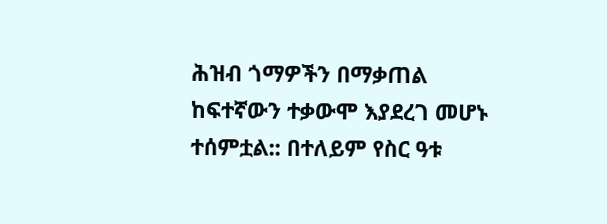ሕዝብ ጎማዎችን በማቃጠል ከፍተኛውን ተቃውሞ እያደረገ መሆኑ ተሰምቷል:: በተለይም የስር ዓቱ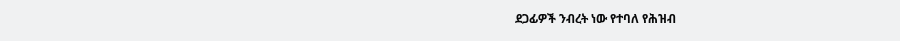ደጋፊዎች ንብረት ነው የተባለ የሕዝብ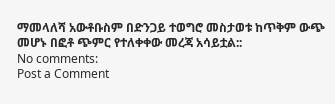ማመላለሻ አውቶቡስም በድንጋይ ተወግሮ መስታወቱ ከጥቅም ውጭ መሆኑ በፎቶ ጭምር የተለቀቀው መረጃ አሳይቷል::
No comments:
Post a Comment